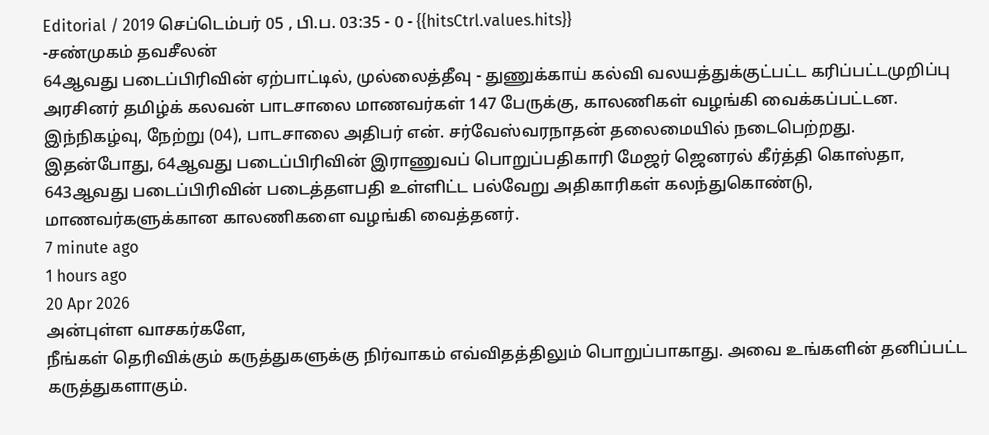Editorial / 2019 செப்டெம்பர் 05 , பி.ப. 03:35 - 0 - {{hitsCtrl.values.hits}}
-சண்முகம் தவசீலன்
64ஆவது படைப்பிரிவின் ஏற்பாட்டில், முல்லைத்தீவு - துணுக்காய் கல்வி வலயத்துக்குட்பட்ட கரிப்பட்டமுறிப்பு அரசினர் தமிழ்க் கலவன் பாடசாலை மாணவர்கள் 147 பேருக்கு, காலணிகள் வழங்கி வைக்கப்பட்டன.
இந்நிகழ்வு, நேற்று (04), பாடசாலை அதிபர் என். சர்வேஸ்வரநாதன் தலைமையில் நடைபெற்றது.
இதன்போது, 64ஆவது படைப்பிரிவின் இராணுவப் பொறுப்பதிகாரி மேஜர் ஜெனரல் கீர்த்தி கொஸ்தா, 643ஆவது படைப்பிரிவின் படைத்தளபதி உள்ளிட்ட பல்வேறு அதிகாரிகள் கலந்துகொண்டு, மாணவர்களுக்கான காலணிகளை வழங்கி வைத்தனர்.
7 minute ago
1 hours ago
20 Apr 2026
அன்புள்ள வாசகர்களே,
நீங்கள் தெரிவிக்கும் கருத்துகளுக்கு நிர்வாகம் எவ்விதத்திலும் பொறுப்பாகாது. அவை உங்களின் தனிப்பட்ட கருத்துகளாகும்.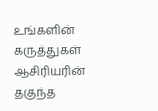உங்களின் கருத்துகள் ஆசிரியரின் தகுந்த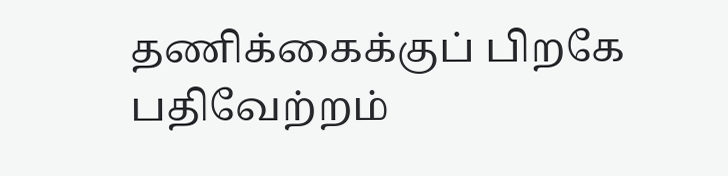தணிக்கைக்குப் பிறகே பதிவேற்றம்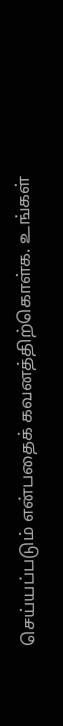செய்யப்படும் என்பதைக் கவனத்திற்கொள்க. உங்கள்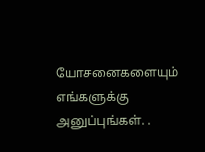யோசனைகளையும் எங்களுக்கு அனுப்புங்கள். .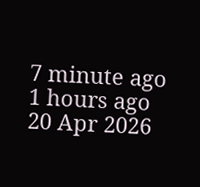7 minute ago
1 hours ago
20 Apr 2026